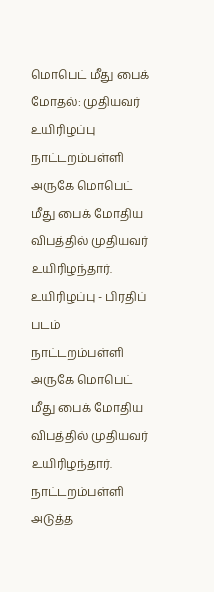மொபெட் மீது பைக் மோதல்: முதியவர் உயிரிழப்பு
நாட்டறம்பள்ளி அருகே மொபெட் மீது பைக் மோதிய விபத்தில் முதியவர் உயிரிழந்தார்.
உயிரிழப்பு - பிரதிப் படம்
நாட்டறம்பள்ளி அருகே மொபெட் மீது பைக் மோதிய விபத்தில் முதியவர் உயிரிழந்தார்.
நாட்டறம்பள்ளி அடுத்த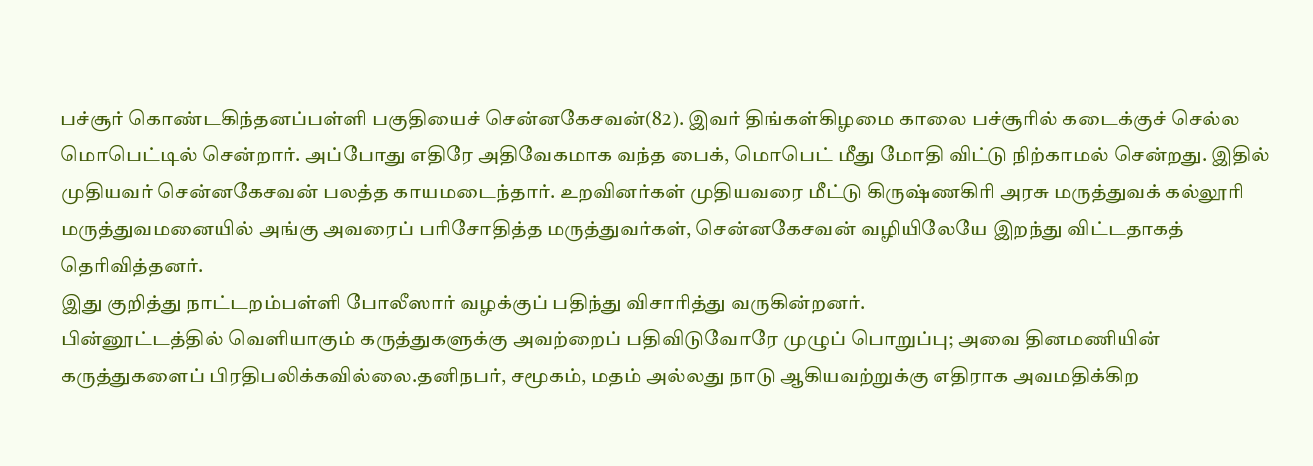பச்சூர் கொண்டகிந்தனப்பள்ளி பகுதியைச் சென்னகேசவன்(82). இவர் திங்கள்கிழமை காலை பச்சூரில் கடைக்குச் செல்ல மொபெட்டில் சென்றார். அப்போது எதிரே அதிவேகமாக வந்த பைக், மொபெட் மீது மோதி விட்டு நிற்காமல் சென்றது. இதில் முதியவர் சென்னகேசவன் பலத்த காயமடைந்தார். உறவினர்கள் முதியவரை மீட்டு கிருஷ்ணகிரி அரசு மருத்துவக் கல்லூரி மருத்துவமனையில் அங்கு அவரைப் பரிசோதித்த மருத்துவர்கள், சென்னகேசவன் வழியிலேயே இறந்து விட்டதாகத் தெரிவித்தனர்.
இது குறித்து நாட்டறம்பள்ளி போலீஸார் வழக்குப் பதிந்து விசாரித்து வருகின்றனர்.
பின்னூட்டத்தில் வெளியாகும் கருத்துகளுக்கு அவற்றைப் பதிவிடுவோரே முழுப் பொறுப்பு; அவை தினமணியின் கருத்துகளைப் பிரதிபலிக்கவில்லை.தனிநபர், சமூகம், மதம் அல்லது நாடு ஆகியவற்றுக்கு எதிராக அவமதிக்கிற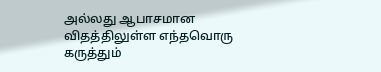அல்லது ஆபாசமான விதத்திலுள்ள எந்தவொரு கருத்தும்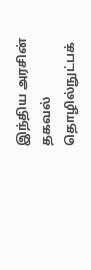இந்திய அரசின் தகவல் தொழில்நுட்பக்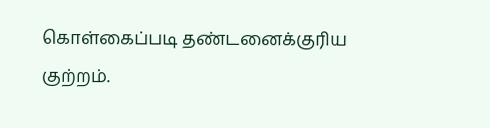கொள்கைப்படி தண்டனைக்குரிய குற்றம்.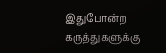இதுபோன்ற கருத்துகளுக்கு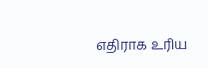எதிராக உரிய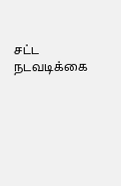சட்ட நடவடிக்கை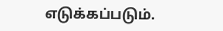எடுக்கப்படும்.